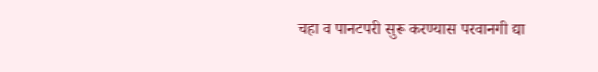चहा व पानटपरी सुरू करण्यास परवानगी द्या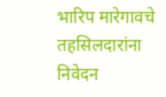भारिप मारेगावचे तहसिलदारांना निवेदन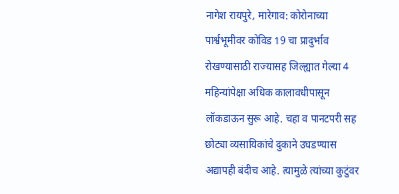नागेश रायपुरे, मारेगाव: कोरोनाच्या पार्श्वभूमीवर कोविड 19 चा प्रादुर्भाव रोखण्यासाठी राज्यासह जिल्ह्यात गेल्या 4 महिन्यांपेक्षा अधिक कालावधीपासून लॉकडाऊन सुरू आहे. चहा व पानटपरी सह छोट्या व्यसायिकांचे दुकाने उघडण्यास अद्यापही बंदीच आहे. त्यामुळे त्यांच्या कुटुंवर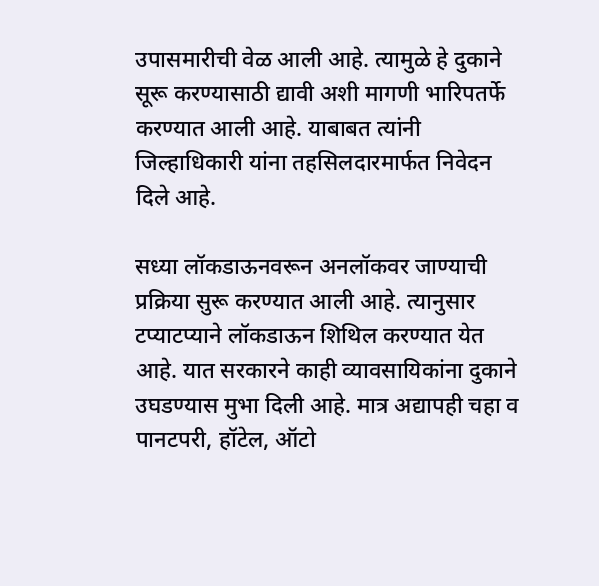उपासमारीची वेळ आली आहे. त्यामुळे हे दुकाने सूरू करण्यासाठी द्यावी अशी मागणी भारिपतर्फे करण्यात आली आहे. याबाबत त्यांनी जिल्हाधिकारी यांना तहसिलदारमार्फत निवेदन दिले आहे.

सध्या लॉकडाऊनवरून अनलॉकवर जाण्याची प्रक्रिया सुरू करण्यात आली आहे. त्यानुसार टप्याटप्याने लॉकडाऊन शिथिल करण्यात येत आहे. यात सरकारने काही व्यावसायिकांना दुकाने उघडण्यास मुभा दिली आहे. मात्र अद्यापही चहा व पानटपरी, हॉटेल, ऑटो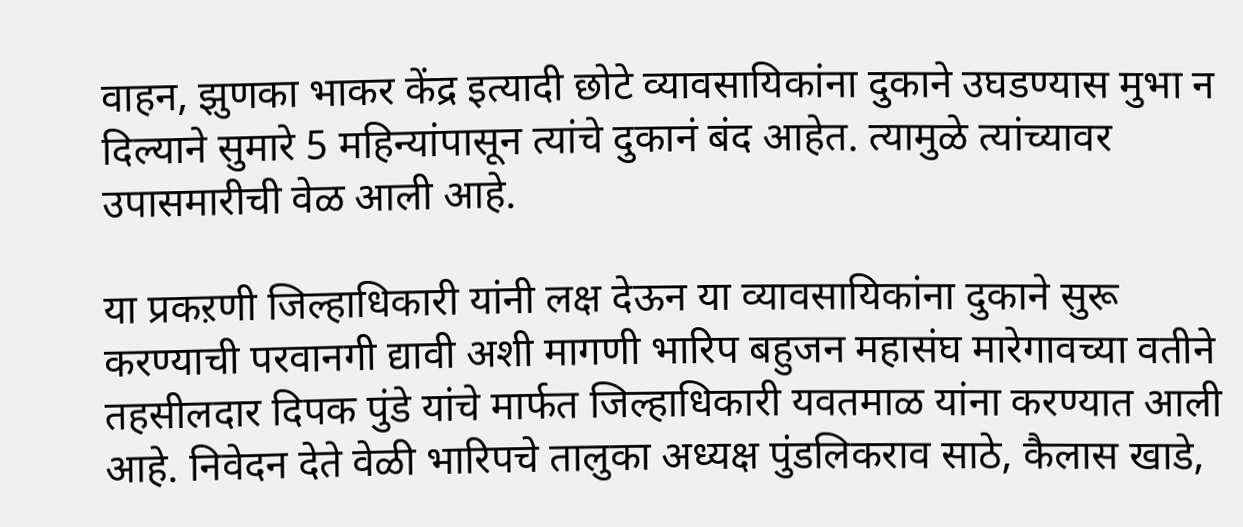वाहन, झुणका भाकर केंद्र इत्यादी छोटे व्यावसायिकांना दुकाने उघडण्यास मुभा न दिल्याने सुमारे 5 महिन्यांपासून त्यांचे दुकानं बंद आहेत. त्यामुळे त्यांच्यावर उपासमारीची वेळ आली आहे.

या प्रकऱणी जिल्हाधिकारी यांनी लक्ष देऊन या व्यावसायिकांना दुकाने सुरू करण्याची परवानगी द्यावी अशी मागणी भारिप बहुजन महासंघ मारेगावच्या वतीने तहसीलदार दिपक पुंडे यांचे मार्फत जिल्हाधिकारी यवतमाळ यांना करण्यात आली आहे. निवेदन देते वेळी भारिपचे तालुका अध्यक्ष पुंडलिकराव साठे, कैलास खाडे,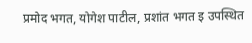प्रमोद भगत, योगेश पाटील, प्रशांत भगत इ उपस्थित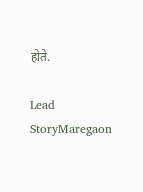होते.

Lead StoryMaregaon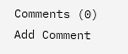Comments (0)
Add Comment